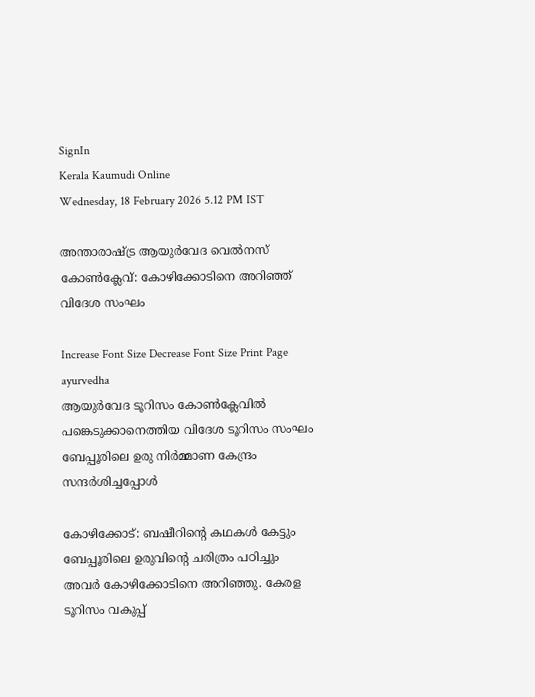SignIn
Kerala Kaumudi Online
Wednesday, 18 February 2026 5.12 PM IST

അന്താരാഷ്ട്ര ആയുർവേദ വെൽനസ് കോൺക്ലേവ്: കോഴിക്കോടിനെ അറിഞ്ഞ് വിദേശ സംഘം

Increase Font Size Decrease Font Size Print Page
ayurvedha
ആയുർവേദ ടൂറിസം കോൺക്ലേവിൽ പങ്കെടുക്കാനെത്തിയ വിദേശ ടൂറിസം സംഘം ബേപ്പൂരിലെ ഉരു നിർമ്മാണ കേന്ദ്രം സന്ദർശിച്ചപ്പോൾ

കോഴിക്കോട്: ബഷീറിന്റെ കഥകൾ കേട്ടും ബേപ്പൂരിലെ ഉരുവിന്റെ ചരിത്രം പഠിച്ചും അവർ കോഴിക്കോടിനെ അറിഞ്ഞു. കേരള ടൂറിസം വകുപ്പ്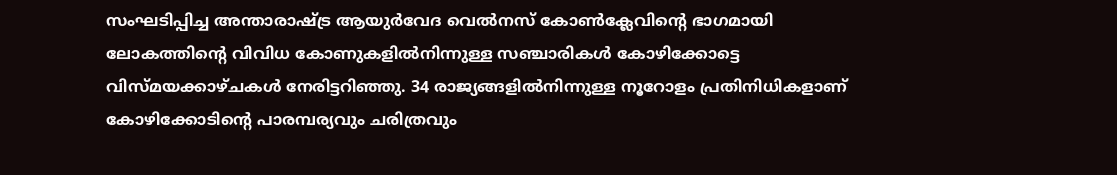സംഘടിപ്പിച്ച അന്താരാഷ്ട്ര ആയുർവേദ വെൽനസ് കോൺക്ലേവിന്റെ ഭാഗമായി ലോകത്തിന്റെ വിവിധ കോണുകളിൽനിന്നുള്ള സഞ്ചാരികൾ കോഴിക്കോട്ടെ വിസ്മയക്കാഴ്ചകൾ നേരിട്ടറിഞ്ഞു. 34 രാജ്യങ്ങളിൽനിന്നുള്ള നൂറോളം പ്രതിനിധികളാണ് കോഴിക്കോടിന്റെ പാരമ്പര്യവും ചരിത്രവും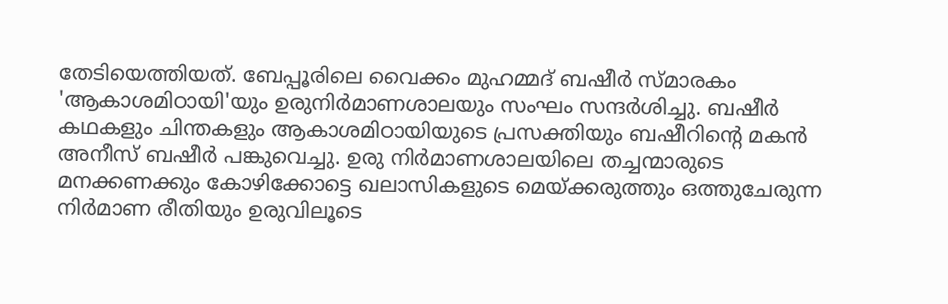തേടിയെത്തിയത്. ബേപ്പൂരിലെ വൈക്കം മുഹമ്മദ് ബഷീർ സ്മാരകം 'ആകാശമിഠായി'യും ഉരുനിർമാണശാലയും സംഘം സന്ദർശിച്ചു. ബഷീർ കഥകളും ചിന്തകളും ആകാശമിഠായിയുടെ പ്രസക്തിയും ബഷീറിന്റെ മകൻ അനീസ് ബഷീർ പങ്കുവെച്ചു. ഉരു നിർമാണശാലയിലെ തച്ചന്മാരുടെ മനക്കണക്കും കോഴിക്കോട്ടെ ഖലാസികളുടെ മെയ്ക്കരുത്തും ഒത്തുചേരുന്ന നിർമാണ രീതിയും ഉരുവിലൂടെ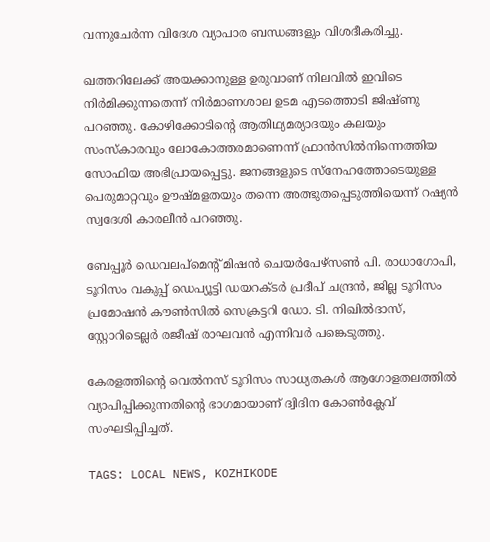വന്നുചേർന്ന വിദേശ വ്യാപാര ബന്ധങ്ങളും വിശദീകരിച്ചു.

ഖത്തറിലേക്ക് അയക്കാനുള്ള ഉരുവാണ് നിലവിൽ ഇവിടെ നിർമിക്കുന്നതെന്ന് നിർമാണശാല ഉടമ എടത്തൊടി ജിഷ്ണു പറഞ്ഞു. കോഴിക്കോടിന്റെ ആതിഥ്യമര്യാദയും കലയും സംസ്കാരവും ലോകോത്തരമാണെന്ന് ഫ്രാൻസിൽനിന്നെത്തിയ സോഫിയ അഭിപ്രായപ്പെട്ടു. ജനങ്ങളുടെ സ്‌നേഹത്തോടെയുള്ള പെരുമാറ്റവും ഊഷ്മളതയും തന്നെ അത്ഭുതപ്പെടുത്തിയെന്ന് റഷ്യൻ സ്വദേശി കാരലീൻ പറഞ്ഞു.

ബേപ്പൂർ ഡെവലപ്‌മെന്റ് മിഷൻ ചെയർപേഴ്‌സൺ പി. രാധാഗോപി, ടൂറിസം വകുപ്പ് ഡെപ്യൂട്ടി ഡയറക്ടർ പ്രദീപ് ചന്ദ്രൻ, ജില്ല ടൂറിസം പ്രമോഷൻ കൗൺസിൽ സെക്രട്ടറി ഡോ. ടി. നിഖിൽദാസ്, സ്റ്റോറിടെല്ലർ രജീഷ് രാഘവൻ എന്നിവർ പങ്കെടുത്തു.

കേരളത്തിന്റെ വെൽനസ് ടൂറിസം സാധ്യതകൾ ആഗോളതലത്തിൽ വ്യാപിപ്പിക്കുന്നതിന്റെ ഭാഗമായാണ് ദ്വിദിന കോൺക്ലേവ് സംഘടിപ്പിച്ചത്.

TAGS: LOCAL NEWS, KOZHIKODE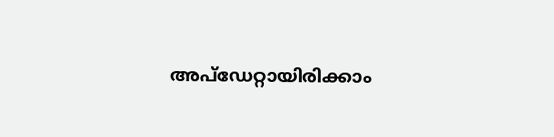അപ്ഡേറ്റായിരിക്കാം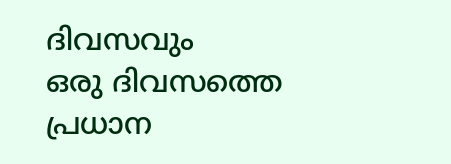ദിവസവും
ഒരു ദിവസത്തെ പ്രധാന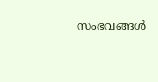സംഭവങ്ങൾ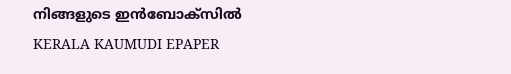നിങ്ങളുടെ ഇൻബോക്സിൽ
KERALA KAUMUDI EPAPER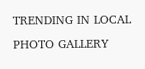TRENDING IN LOCAL
PHOTO GALLERY